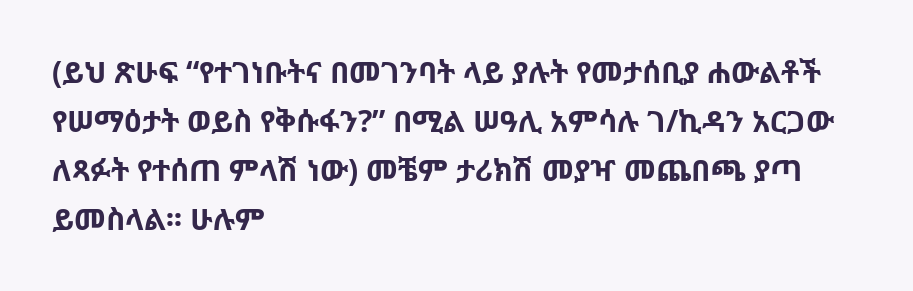(ይህ ጽሁፍ “የተገነቡትና በመገንባት ላይ ያሉት የመታሰቢያ ሐውልቶች የሠማዕታት ወይስ የቅሱፋን?” በሚል ሠዓሊ አምሳሉ ገ/ኪዳን አርጋው ለጻፉት የተሰጠ ምላሽ ነው) መቼም ታሪክሽ መያዣ መጨበጫ ያጣ ይመስላል፡፡ ሁሉም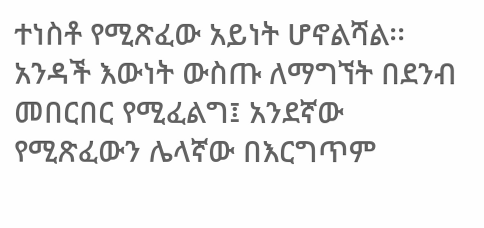ተነስቶ የሚጽፈው አይነት ሆኖልሻል፡፡ አንዳች እውነት ውስጡ ለማግኘት በደንብ መበርበር የሚፈልግ፤ አንደኛው የሚጽፈውን ሌላኛው በእርግጥም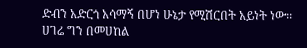ድብን አድርጎ አሳማኝ በሆነ ሁኔታ የሚሽርበት አይነት ነው፡፡ ሀገሬ ግን በመሀከል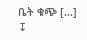ቤት ቁጭ [...]
↧